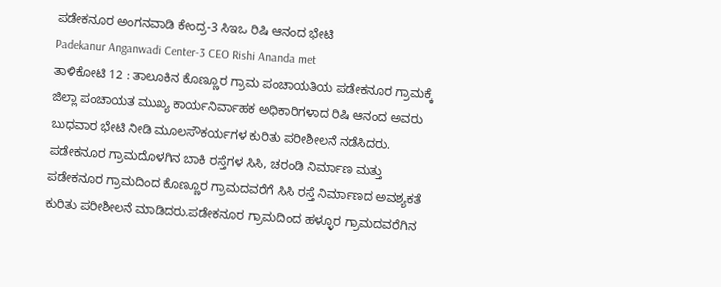ಪಡೇಕನೂರ ಅಂಗನವಾಡಿ ಕೇಂದ್ರ-3 ಸಿಇಒ ರಿಷಿ ಆನಂದ ಭೇಟಿ
Padekanur Anganwadi Center-3 CEO Rishi Ananda met
ತಾಳಿಕೋಟಿ 12 : ತಾಲೂಕಿನ ಕೊಣ್ಣೂರ ಗ್ರಾಮ ಪಂಚಾಯತಿಯ ಪಡೇಕನೂರ ಗ್ರಾಮಕ್ಕೆ ಜಿಲ್ಲಾ ಪಂಚಾಯತ ಮುಖ್ಯ ಕಾರ್ಯನಿರ್ವಾಹಕ ಅಧಿಕಾರಿಗಳಾದ ರಿಷಿ ಆನಂದ ಅವರು ಬುಧವಾರ ಭೇಟಿ ನೀಡಿ ಮೂಲಸೌಕರ್ಯಗಳ ಕುರಿತು ಪರೀಶೀಲನೆ ನಡೆಸಿದರು. ಪಡೇಕನೂರ ಗ್ರಾಮದೊಳಗಿನ ಬಾಕಿ ರಸ್ತೆಗಳ ಸಿಸಿ, ಚರಂಡಿ ನಿರ್ಮಾಣ ಮತ್ತು ಪಡೇಕನೂರ ಗ್ರಾಮದಿಂದ ಕೊಣ್ಣೂರ ಗ್ರಾಮದವರೆಗೆ ಸಿಸಿ ರಸ್ತೆ ನಿರ್ಮಾಣದ ಅವಶ್ಯಕತೆ ಕುರಿತು ಪರೀಶೀಲನೆ ಮಾಡಿದರು.ಪಡೇಕನೂರ ಗ್ರಾಮದಿಂದ ಹಳ್ಳೂರ ಗ್ರಾಮದವರೆಗಿನ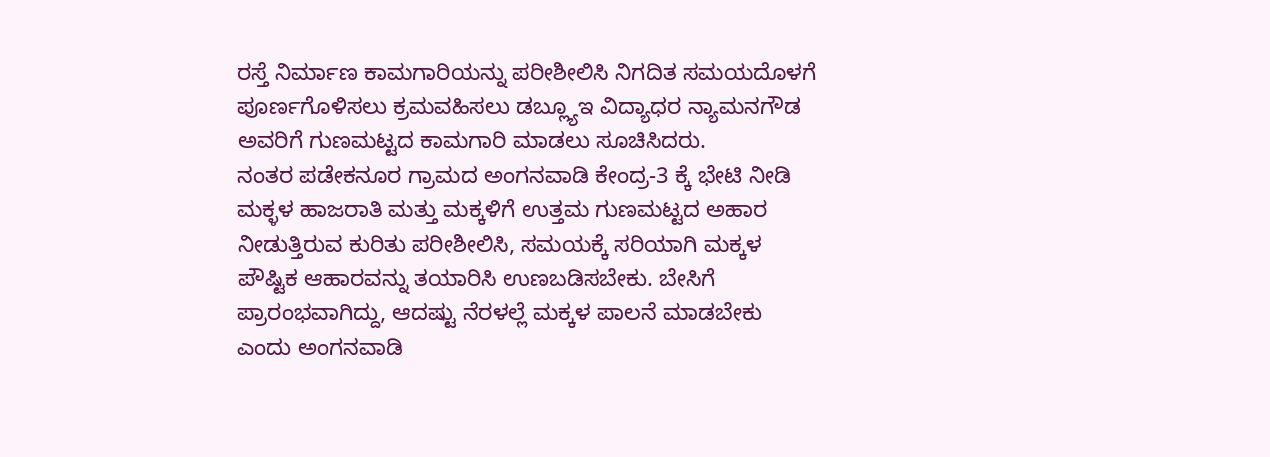ರಸ್ತೆ ನಿರ್ಮಾಣ ಕಾಮಗಾರಿಯನ್ನು ಪರೀಶೀಲಿಸಿ ನಿಗದಿತ ಸಮಯದೊಳಗೆ ಪೂರ್ಣಗೊಳಿಸಲು ಕ್ರಮವಹಿಸಲು ಡಬ್ಲ್ಯೂಇ ವಿದ್ಯಾಧರ ನ್ಯಾಮನಗೌಡ ಅವರಿಗೆ ಗುಣಮಟ್ಟದ ಕಾಮಗಾರಿ ಮಾಡಲು ಸೂಚಿಸಿದರು.
ನಂತರ ಪಡೇಕನೂರ ಗ್ರಾಮದ ಅಂಗನವಾಡಿ ಕೇಂದ್ರ-3 ಕ್ಕೆ ಭೇಟಿ ನೀಡಿ ಮಕ್ಳಳ ಹಾಜರಾತಿ ಮತ್ತು ಮಕ್ಕಳಿಗೆ ಉತ್ತಮ ಗುಣಮಟ್ಟದ ಅಹಾರ ನೀಡುತ್ತಿರುವ ಕುರಿತು ಪರೀಶೀಲಿಸಿ, ಸಮಯಕ್ಕೆ ಸರಿಯಾಗಿ ಮಕ್ಕಳ ಪೌಷ್ಟಿಕ ಆಹಾರವನ್ನು ತಯಾರಿಸಿ ಉಣಬಡಿಸಬೇಕು. ಬೇಸಿಗೆ ಪ್ರಾರಂಭವಾಗಿದ್ದು, ಆದಷ್ಟು ನೆರಳಲ್ಲೆ ಮಕ್ಕಳ ಪಾಲನೆ ಮಾಡಬೇಕು ಎಂದು ಅಂಗನವಾಡಿ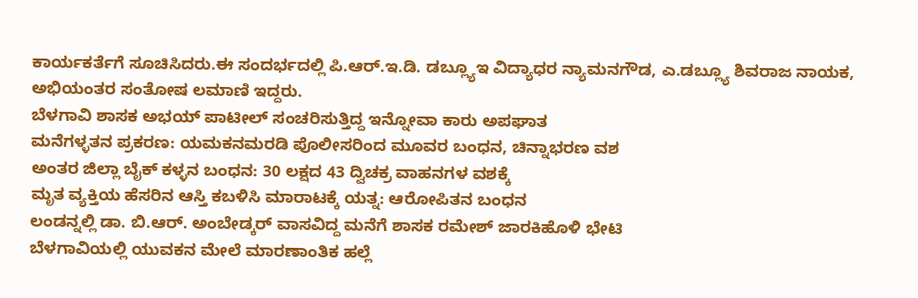ಕಾರ್ಯಕರ್ತೆಗೆ ಸೂಚಿಸಿದರು.ಈ ಸಂದರ್ಭದಲ್ಲಿ ಪಿ.ಆರ್.ಇ.ಡಿ. ಡಬ್ಲ್ಯೂಇ ವಿದ್ಯಾಧರ ನ್ಯಾಮನಗೌಡ, ಎ.ಡಬ್ಲ್ಯೂ ಶಿವರಾಜ ನಾಯಕ, ಅಭಿಯಂತರ ಸಂತೋಷ ಲಮಾಣಿ ಇದ್ದರು.
ಬೆಳಗಾವಿ ಶಾಸಕ ಅಭಯ್ ಪಾಟೀಲ್ ಸಂಚರಿಸುತ್ತಿದ್ದ ಇನ್ನೋವಾ ಕಾರು ಅಪಘಾತ
ಮನೆಗಳ್ಳತನ ಪ್ರಕರಣ: ಯಮಕನಮರಡಿ ಪೊಲೀಸರಿಂದ ಮೂವರ ಬಂಧನ, ಚಿನ್ನಾಭರಣ ವಶ
ಅಂತರ ಜಿಲ್ಲಾ ಬೈಕ್ ಕಳ್ಳನ ಬಂಧನ: 30 ಲಕ್ಷದ 43 ದ್ವಿಚಕ್ರ ವಾಹನಗಳ ವಶಕ್ಕೆ
ಮೃತ ವ್ಯಕ್ತಿಯ ಹೆಸರಿನ ಆಸ್ತಿ ಕಬಳಿಸಿ ಮಾರಾಟಕ್ಕೆ ಯತ್ನ: ಆರೋಪಿತನ ಬಂಧನ
ಲಂಡನ್ನಲ್ಲಿ ಡಾ. ಬಿ.ಆರ್. ಅಂಬೇಡ್ಕರ್ ವಾಸವಿದ್ದ ಮನೆಗೆ ಶಾಸಕ ರಮೇಶ್ ಜಾರಕಿಹೊಳಿ ಭೇಟಿ
ಬೆಳಗಾವಿಯಲ್ಲಿ ಯುವಕನ ಮೇಲೆ ಮಾರಣಾಂತಿಕ ಹಲ್ಲೆ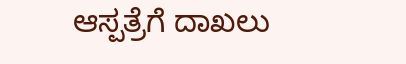ಆಸ್ಪತ್ರೆಗೆ ದಾಖಲು